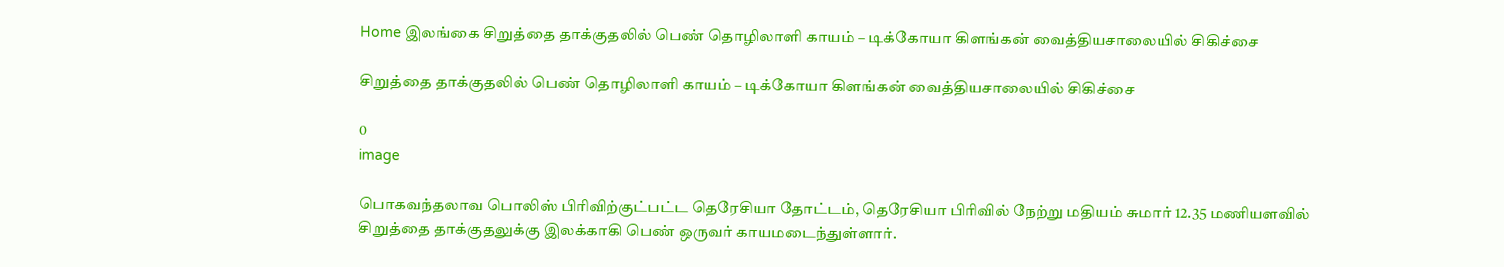Home இலங்கை சிறுத்தை தாக்குதலில் பெண் தொழிலாளி காயம் – டிக்கோயா கிளங்கன் வைத்தியசாலையில் சிகிச்சை

சிறுத்தை தாக்குதலில் பெண் தொழிலாளி காயம் – டிக்கோயா கிளங்கன் வைத்தியசாலையில் சிகிச்சை

0
image

பொகவந்தலாவ பொலிஸ் பிரிவிற்குட்பட்ட தெரேசியா தோட்டம், தெரேசியா பிரிவில் நேற்று மதியம் சுமார் 12.35 மணியளவில் சிறுத்தை தாக்குதலுக்கு இலக்காகி பெண் ஒருவர் காயமடைந்துள்ளார்.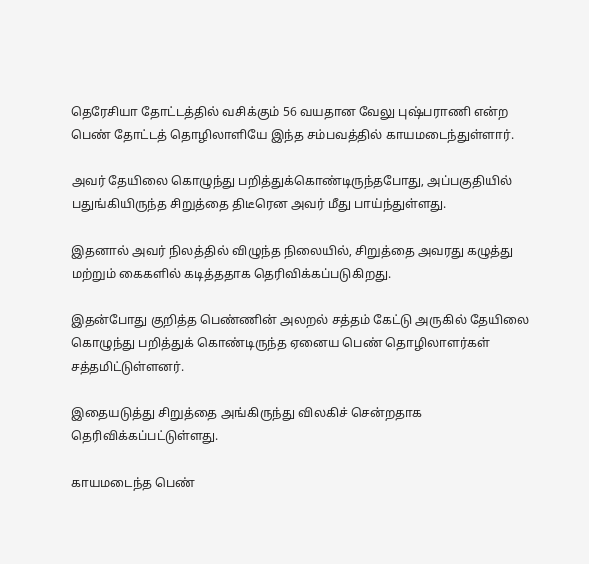தெரேசியா தோட்டத்தில் வசிக்கும் 56 வயதான வேலு புஷ்பராணி என்ற பெண் தோட்டத் தொழிலாளியே இந்த சம்பவத்தில் காயமடைந்துள்ளார்.

அவர் தேயிலை கொழுந்து பறித்துக்கொண்டிருந்தபோது, அப்பகுதியில் பதுங்கியிருந்த சிறுத்தை திடீரென அவர் மீது பாய்ந்துள்ளது.

இதனால் அவர் நிலத்தில் விழுந்த நிலையில், சிறுத்தை அவரது கழுத்து மற்றும் கைகளில் கடித்ததாக தெரிவிக்கப்படுகிறது.

இதன்போது குறித்த பெண்ணின் அலறல் சத்தம் கேட்டு அருகில் தேயிலை கொழுந்து பறித்துக் கொண்டிருந்த ஏனைய பெண் தொழிலாளர்கள் சத்தமிட்டுள்ளனர்.

இதையடுத்து சிறுத்தை அங்கிருந்து விலகிச் சென்றதாக தெரிவிக்கப்பட்டுள்ளது.

காயமடைந்த பெண்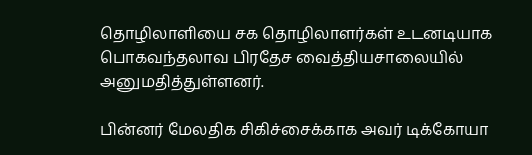தொழிலாளியை சக தொழிலாளர்கள் உடனடியாக பொகவந்தலாவ பிரதேச வைத்தியசாலையில் அனுமதித்துள்ளனர்.

பின்னர் மேலதிக சிகிச்சைக்காக அவர் டிக்கோயா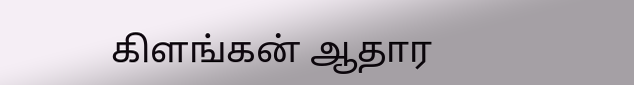கிளங்கன் ஆதார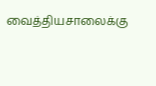வைத்தியசாலைக்கு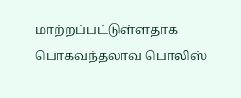மாற்றப்பட்டுள்ளதாக பொகவந்தலாவ பொலிஸ்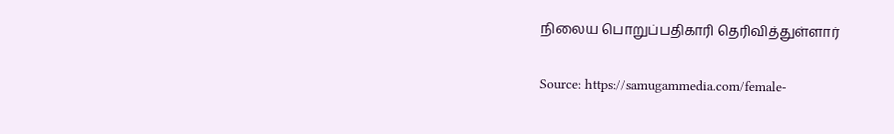நிலைய பொறுப்பதிகாரி தெரிவித்துள்ளார்

Source: https://samugammedia.com/female-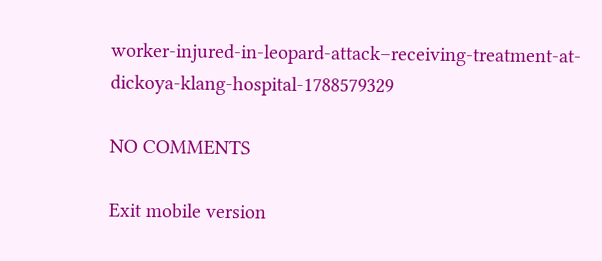worker-injured-in-leopard-attack–receiving-treatment-at-dickoya-klang-hospital-1788579329

NO COMMENTS

Exit mobile version